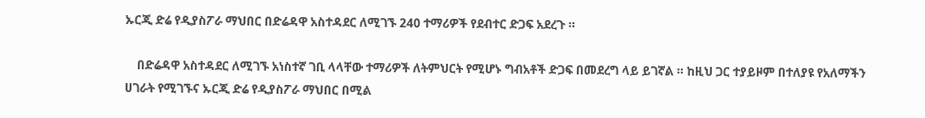ኡርጂ ድሬ የዲያስፖራ ማህበር በድሬዳዋ አስተዳደር ለሚገኙ 240 ተማሪዎች የደብተር ድጋፍ አደረጉ ።

    በድሬዳዋ አስተዳደር ለሚገኙ አነስተኛ ገቢ ላላቸው ተማሪዎች ለትምህርት የሚሆኑ ግብአቶች ድጋፍ በመደረግ ላይ ይገኛል ። ከዚህ ጋር ተያይዞም በተለያዩ የአለማችን ሀገራት የሚገኙና ኡርጂ ድሬ የዲያስፖራ ማህበር በሚል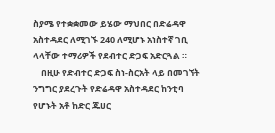ስያሜ የተቋቋመው ይሄው ማህበር በድሬዳዋ አስተዳደር ለሚገኙ 240 ለሚሆኑ አነስተኛ ገቢ ላላቸው ተማሪዎች የደብተር ድጋፍ አድርጓል ።
    በዚሁ የድብተር ድጋፍ ስነ-ስርአት ላይ በመገኘት ንግግር ያደረጉት የድሬዳዋ አስተዳደር ከንቲባ የሆኑት አቶ ከድር ጁሀር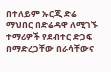በተለይም ኡርጂ ድሬ ማህበር በድሬዳዋ ለሚገኙ ተማሪዎች የደብተር ድጋፍ በማድረጋቸው በራሳቸውና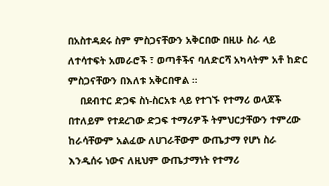በአስተዳደሩ ስም ምስጋናቸውን አቅርበው በዚሁ ስራ ላይ ለተሳተፍት አመራሮች ፣ ወጣቶችና ባለድርሻ አካላትም አቶ ከድር ምስጋናቸውን በእለቱ አቅርበዋል ።
    በደብተር ድጋፍ ስነ-ስርአቱ ላይ የተገኙ የተማሪ ወላጆች በተለይም የተደረገው ድጋፍ ተማሪዎች ትምህርታቸውን ተምረው ከራሳቸውም አልፈው ለሀገራቸውም ውጤታማ የሆነ ስራ እንዲሰሩ ነውና ለዚህም ውጤታማነት የተማሪ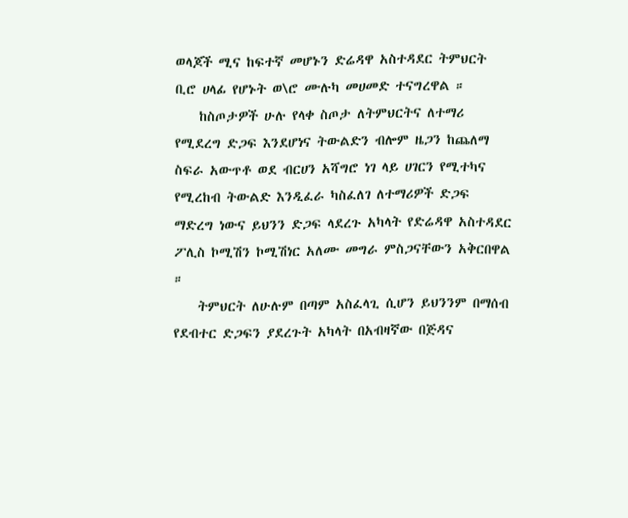ወላጆች ሚና ከፍተኛ መሆኑን ድሬዳዋ አስተዳደር ትምህርት ቢሮ ሀላፊ የሆኑት ወ\ሮ ሙሉካ መሀመድ ተናግረዋል ።
    ከስጦታዎች ሁሉ የላቀ ስጦታ ለትምህርትና ለተማሪ የሚደረግ ድጋፍ እንደሆነና ትውልድን ብሎም ዜጋን ከጨለማ ስፍራ አውጥቶ ወደ ብርሀን አሻግሮ ነገ ላይ ሀገርን የሚተካና የሚረከብ ትውልድ እንዲፈራ ካስፈለገ ለተማሪዎች ድጋፍ ማድረግ ነውና ይህንን ድጋፍ ላደረጉ አካላት የድሬዳዋ አስተዳደር ፖሊስ ኮሚሽን ኮሚሽነር አለሙ መግራ ምስጋናቸውን አቅርበዋል ።
    ትምህርት ለሁሉም በጣም አስፈላጊ ሲሆን ይህንንም በማሰብ የደብተር ድጋፍን ያደረጉት አካላት በአብዛኛው በጅዳና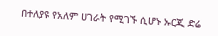በተለያዩ የአለም ሀገራት የሚገኙ ሲሆኑ ኡርጂ ድሬ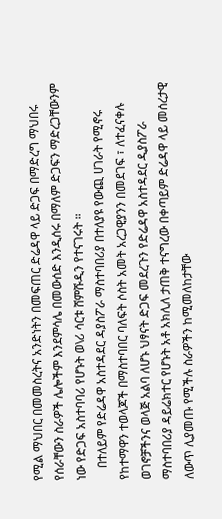የሚል ማህበር በመመስረትና አንድነትን በመፍጠር ድሬዳዋ ላይ ድጋፍ በማድረግ ማህበሩ የሰራቸውን ስራዎች ሌሎችም እንደምሳሌ በመውሰድ እንዲሰሩ በማለም ድጋፍን ማድረጋቸውንም ነው የድጋፍ አስተባባሪ የሆኑት ወ\ሪ ሳርቱ ሸምሹዲን የተናገሩት ።
    በተለይም የድሬዳዋ አስተዳደር ዳያስፖራ ማስተባበሪያ በተለያዩ የውጪ ሀገራት የሚኖሩ የከተማዋን ተወላጆች በማስተባበር ባለፍት ሶስት አመት አረጋዊያንን በመደገፍ ፣ ለተፈናቀሉ ወገኖቻችንና ወላጅ አልባ ለሆኑ ህፃናት ድጋፍ መደረጉን የድሬዳዋ አስተዳደር ዲያስፖራ ማስተባበሪያ ዳይሬክተር የሆኑት አቶ አክሊለ ታጠቅ ተናግረው በቀጣይም ድሬዳዋ ላይ መሰረታዊ ለውጥ ሊያመጡ የሚችሉ ስራዎችን ከሚመለከታቸው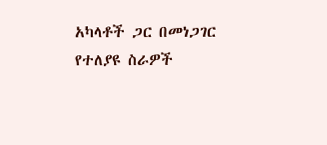አካላቶች ጋር በመነጋገር የተለያዩ ስራዎች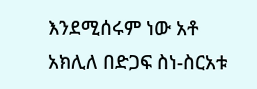እንደሚሰሩም ነው አቶ አክሊለ በድጋፍ ስነ-ስርአቱ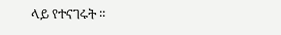ላይ የተናገሩት ።